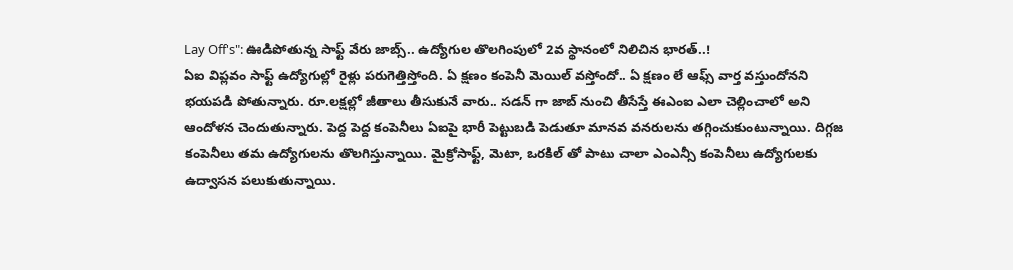Lay Off's": ఊడిపోతున్న సాఫ్ట్ వేరు జాబ్స్.. ఉద్యోగుల తొలగింపులో 2వ స్థానంలో నిలిచిన భారత్..!
ఏఐ విప్లవం సాఫ్ట్ ఉద్యోగుల్లో రైళ్లు పరుగెత్తిస్తోంది. ఏ క్షణం కంపెనీ మెయిల్ వస్తోందో.. ఏ క్షణం లే ఆఫ్స్ వార్త వస్తుందోనని భయపడి పోతున్నారు. రూ.లక్షల్లో జీతాలు తీసుకునే వారు.. సడన్ గా జాబ్ నుంచి తీసేస్తే ఈఎంఐ ఎలా చెల్లించాలో అని ఆందోళన చెందుతున్నారు. పెద్ద పెద్ద కంపెనీలు ఏఐపై భారీ పెట్టుబడి పెడుతూ మానవ వనరులను తగ్గించుకుంటున్నాయి. దిగ్గజ కంపెనీలు తమ ఉద్యోగులను తొలగిస్తున్నాయి. మైక్రోసాఫ్ట్, మెటా, ఒరకిల్ తో పాటు చాలా ఎంఎన్సీ కంపెనీలు ఉద్యోగులకు ఉద్వాసన పలుకుతున్నాయి.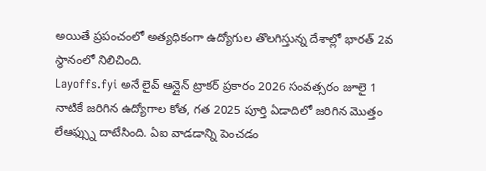అయితే ప్రపంచంలో అత్యధికంగా ఉద్యోగుల తొలగిస్తున్న దేశాల్లో భారత్ 2వ స్థానంలో నిలిచింది.
Layoffs.fyi అనే లైవ్ ఆన్లైన్ ట్రాకర్ ప్రకారం 2026 సంవత్సరం జూలై 1 నాటికే జరిగిన ఉద్యోగాల కోత, గత 2025 పూర్తి ఏడాదిలో జరిగిన మొత్తం లేఆఫ్స్ను దాటేసింది. ఏఐ వాడడాన్ని పెంచడం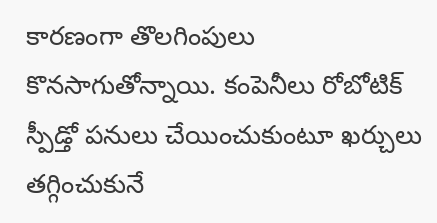కారణంగా తొలగింపులు కొనసాగుతోన్నాయి. కంపెనీలు రోబోటిక్ స్పీడ్తో పనులు చేయించుకుంటూ ఖర్చులు తగ్గించుకునే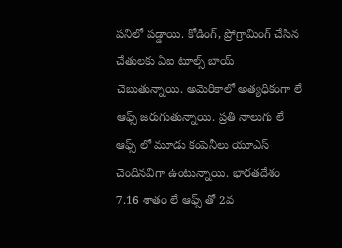పనిలో పడ్డాయి. కోడింగ్, ప్రోగ్రామింగ్ చేసిన చేతులకు ఏఐ టూల్స్ బాయ్ చెబుతున్నాయి. అమెరికాలో అత్యధికంగా లే ఆఫ్స్ జరుగుతున్నాయి. ప్రతి నాలుగు లే ఆఫ్స్ లో మూడు కంపెనీలు యూఎస్ చెందినవిగా ఉంటున్నాయి. భారతదేశం 7.16 శాతం లే ఆఫ్స్ తో 2వ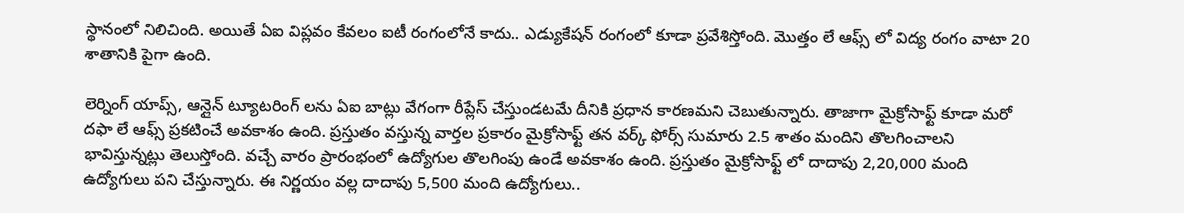స్థానంలో నిలిచింది. అయితే ఏఐ విప్లవం కేవలం ఐటీ రంగంలోనే కాదు.. ఎడ్యుకేషన్ రంగంలో కూడా ప్రవేశిస్తోంది. మొత్తం లే ఆఫ్స్ లో విద్య రంగం వాటా 20 శాతానికి పైగా ఉంది.

లెర్నింగ్ యాప్స్, ఆన్లైన్ ట్యూటరింగ్ లను ఏఐ బాట్లు వేగంగా రీప్లేస్ చేస్తుండటమే దీనికి ప్రధాన కారణమని చెబుతున్నారు. తాజాగా మైక్రోసాఫ్ట్ కూడా మరో దఫా లే ఆఫ్స్ ప్రకటించే అవకాశం ఉంది. ప్రస్తుతం వస్తున్న వార్తల ప్రకారం మైక్రోసాఫ్ట్ తన వర్క్ ఫోర్స్ సుమారు 2.5 శాతం మందిని తొలగించాలని భావిస్తున్నట్లు తెలుస్తోంది. వచ్చే వారం ప్రారంభంలో ఉద్యోగుల తొలగింపు ఉండే అవకాశం ఉంది. ప్రస్తుతం మైక్రోసాఫ్ట్ లో దాదాపు 2,20,000 మంది ఉద్యోగులు పని చేస్తున్నారు. ఈ నిర్ణయం వల్ల దాదాపు 5,500 మంది ఉద్యోగులు..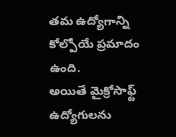తమ ఉద్యోగాన్ని కోల్పోయే ప్రమాదం ఉంది.
అయితే మైక్రోసాఫ్ట్ ఉద్యోగులను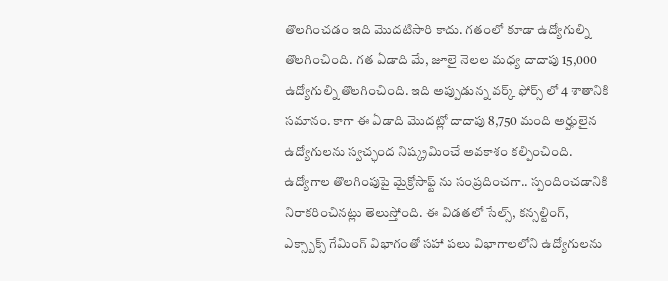తొలగించడం ఇది మొదటిసారి కాదు. గతంలో కూడా ఉద్యోగుల్ని తొలగించింది. గత ఏడాది మే, జూలై నెలల మధ్య దాదాపు 15,000 ఉద్యోగుల్ని తొలగించింది. ఇది అప్పుడున్న వర్క్ ఫోర్స్ లో 4 శాతానికి సమానం. కాగా ఈ ఏడాది మొదట్లో దాదాపు 8,750 మంది అర్హులైన ఉద్యోగులను స్వచ్ఛంద నిష్క్రమించే అవకాశం కల్పించింది. ఉద్యోగాల తొలగింపుపై మైక్రోసాఫ్ట్ ను సంప్రదించగా.. స్పందించడానికి నిరాకరించినట్లు తెలుస్తోంది. ఈ విడతలో సేల్స్, కన్సల్టింగ్, ఎక్స్బాక్స్ గేమింగ్ విభాగంతో సహా పలు విభాగాలలోని ఉద్యోగులను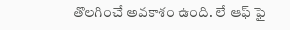తొలగించే అవకాశం ఉంది. లే ఆఫ్ ఫై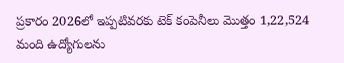ప్రకారం 2026లో ఇప్పటివరకు టెక్ కంపెనీలు మొత్తం 1,22,524 మంది ఉద్యోగులను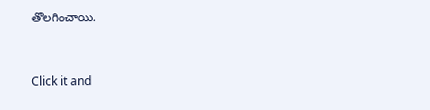తొలగించాయి.


Click it and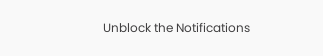Unblock the Notifications